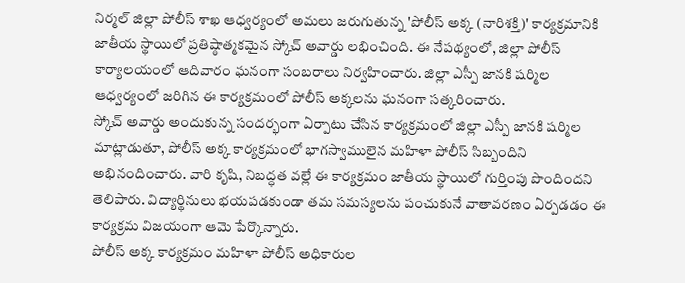నిర్మల్ జిల్లా పోలీస్ శాఖ ఆధ్వర్యంలో అమలు జరుగుతున్న 'పోలీస్ అక్క (నారిశక్తి)' కార్యక్రమానికి జాతీయ స్థాయిలో ప్రతిష్ఠాత్మకమైన స్కోచ్ అవార్డు లభించింది. ఈ నేపథ్యంలో, జిల్లా పోలీస్ కార్యాలయంలో ఆదివారం ఘనంగా సంబరాలు నిర్వహించారు. జిల్లా ఎస్పీ జానకి షర్మిల ఆధ్వర్యంలో జరిగిన ఈ కార్యక్రమంలో పోలీస్ అక్కలను ఘనంగా సత్కరించారు.
స్కోచ్ అవార్డు అందుకున్న సందర్భంగా ఏర్పాటు చేసిన కార్యక్రమంలో జిల్లా ఎస్పీ జానకి షర్మిల మాట్లాడుతూ, పోలీస్ అక్క కార్యక్రమంలో భాగస్వాములైన మహిళా పోలీస్ సిబ్బందిని అభినందించారు. వారి కృషి, నిబద్ధత వల్లే ఈ కార్యక్రమం జాతీయ స్థాయిలో గుర్తింపు పొందిందని తెలిపారు. విద్యార్థినులు భయపడకుండా తమ సమస్యలను పంచుకునే వాతావరణం ఏర్పడడం ఈ కార్యక్రమ విజయంగా ఆమె పేర్కొన్నారు.
పోలీస్ అక్క కార్యక్రమం మహిళా పోలీస్ అధికారుల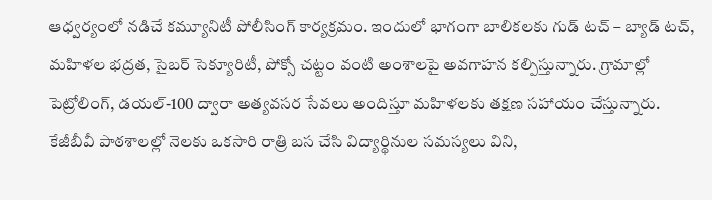ఆధ్వర్యంలో నడిచే కమ్యూనిటీ పోలీసింగ్ కార్యక్రమం. ఇందులో భాగంగా బాలికలకు గుడ్ టచ్ – బ్యాడ్ టచ్, మహిళల భద్రత, సైబర్ సెక్యూరిటీ, పోక్సో చట్టం వంటి అంశాలపై అవగాహన కల్పిస్తున్నారు. గ్రామాల్లో పెట్రోలింగ్, డయల్-100 ద్వారా అత్యవసర సేవలు అందిస్తూ మహిళలకు తక్షణ సహాయం చేస్తున్నారు.
కేజీబీవీ పాఠశాలల్లో నెలకు ఒకసారి రాత్రి బస చేసి విద్యార్థినుల సమస్యలు విని,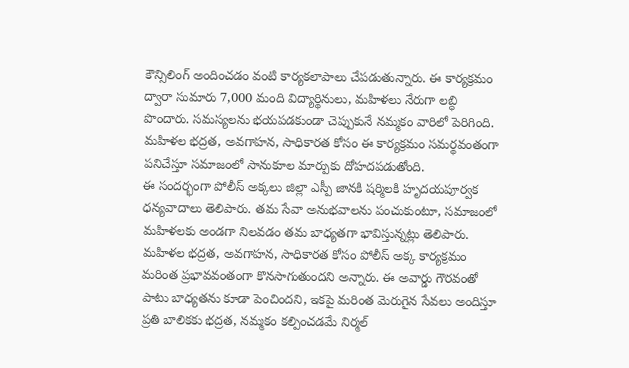కౌన్సిలింగ్ అందించడం వంటి కార్యకలాపాలు చేపడుతున్నారు. ఈ కార్యక్రమం ద్వారా సుమారు 7,000 మంది విద్యార్థినులు, మహిళలు నేరుగా లబ్ధి పొందారు. సమస్యలను భయపడకుండా చెప్పుకునే నమ్మకం వారిలో పెరిగింది. మహిళల భద్రత, అవగాహన, సాధికారత కోసం ఈ కార్యక్రమం సమర్థవంతంగా పనిచేస్తూ సమాజంలో సానుకూల మార్పుకు దోహదపడుతోంది.
ఈ సందర్భంగా పోలీస్ అక్కలు జిల్లా ఎస్పీ జానకి షర్మిలకి హృదయపూర్వక ధన్యవాదాలు తెలిపారు. తమ సేవా అనుభవాలను పంచుకుంటూ, సమాజంలో మహిళలకు అండగా నిలవడం తమ బాధ్యతగా భావిస్తున్నట్లు తెలిపారు. మహిళల భద్రత, అవగాహన, సాధికారత కోసం పోలీస్ అక్క కార్యక్రమం మరింత ప్రభావవంతంగా కొనసాగుతుందని అన్నారు. ఈ అవార్డు గౌరవంతో పాటు బాధ్యతను కూడా పెంచిందని, ఇకపై మరింత మెరుగైన సేవలు అందిస్తూ ప్రతి బాలికకు భద్రత, నమ్మకం కల్పించడమే నిర్మల్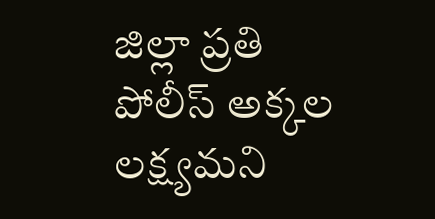జిల్లా ప్రతి పోలీస్ అక్కల లక్ష్యమని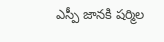ఎస్పీ జానకి షర్మిల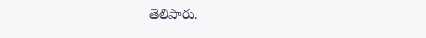తెలిపారు.